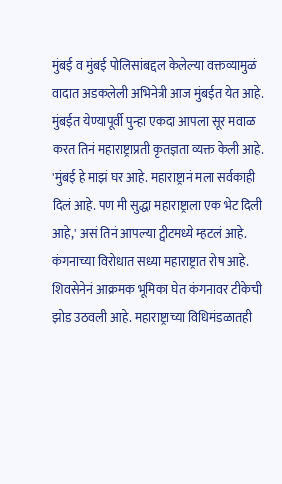मुंबई व मुंबई पोलिसांबद्दल केलेल्या वक्तव्यामुळं वादात अडकलेली अभिनेत्री आज मुंबईत येत आहे. मुंबईत येण्यापूर्वी पुन्हा एकदा आपला सूर मवाळ करत तिनं महाराष्ट्राप्रती कृतज्ञता व्यक्त केली आहे. 'मुंबई हे माझं घर आहे. महाराष्ट्रानं मला सर्वकाही दिलं आहे. पण मी सुद्धा महाराष्ट्राला एक भेट दिली आहे,' असं तिनं आपल्या ट्वीटमध्ये म्हटलं आहे. कंगनाच्या विरोधात सध्या महाराष्ट्रात रोष आहे. शिवसेनेनं आक्रमक भूमिका घेत कंगनावर टीकेची झोड उठवली आहे. महाराष्ट्राच्या विधिमंडळातही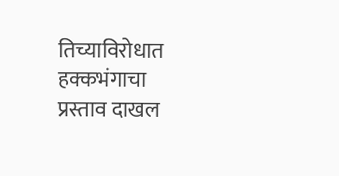तिच्याविरोधात हक्कभंगाचा प्रस्ताव दाखल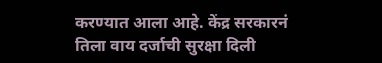करण्यात आला आहे. केंद्र सरकारनं तिला वाय दर्जाची सुरक्षा दिली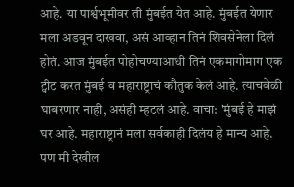आहे. या पार्श्वभूमीवर ती मुंबईत येत आहे. मुंबईत येणार मला अडवून दाखवा, असं आव्हान तिनं शिवसेनेला दिलं होतं. आज मुंबईत पोहोचण्याआधी तिनं एकमागोमाग एक ट्वीट करत मुंबई व महाराष्ट्राचं कौतुक केलं आहे. त्याचवेळी घाबरणार नाही, असंही म्हटलं आहे. वाचा: 'मुंबई हे माझं घर आहे. महाराष्ट्रानं मला सर्वकाही दिलंय हे मान्य आहे. पण मी देखील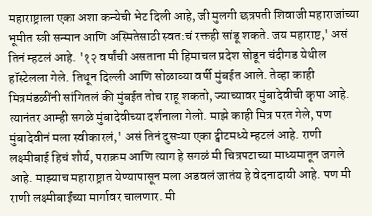महाराष्ट्राला एका अशा कन्येची भेट दिली आहे, जी मुलगी छत्रपती शिवाजी महाराजांच्या भूमीत स्त्री सन्मान आणि अस्मितेसाठी स्वत:चं रक्तही सांडू शकते. जय महाराष्ट,' असं तिनं म्हटलं आहे. '१२ वर्षांची असताना मी हिमाचल प्रदेश सोडून चंदीगड येथील हॉस्टेलला गेले. तिथून दिल्ली आणि सोळाव्या वर्षी मुंबईत आले. तेव्हा काही मित्रमंडळींनी सांगितलं की मुंबईत तोच राहू शकतो, ज्याच्यावर मुंबादेवीची कृपा आहे. त्यानंतर आम्ही सगळे मुंबादेवीच्या दर्शनाला गेलो. माझे काही मित्र परत गेले, पण मुंबादेवीनं मला स्वीकारलं,' असं तिनं दुसऱ्या एका ट्वीटमध्ये म्हटलं आहे. राणी लक्ष्मीबाई हिचं शौर्य, पराक्रम आणि त्याग हे सगळं मी चित्रपटाच्या माध्यमातून जगले आहे. माझ्याच महाराष्ट्रात येण्यापासून मला अडवलं जातंय हे वेदनादायी आहे. पण मी राणी लक्ष्मीबाईंच्या मार्गावर चालणार. मी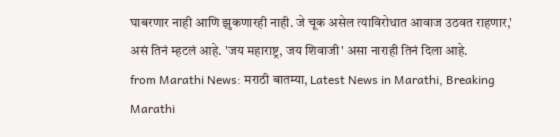घाबरणार नाही आणि झुकणारही नाही. जे चूक असेल त्याविरोधात आवाज उठवत राहणार,' असं तिनं म्हटलं आहे. 'जय महाराष्ट्र, जय शिवाजी' असा नाराही तिनं दिला आहे.
from Marathi News: मराठी बातम्या, Latest News in Marathi, Breaking Marathi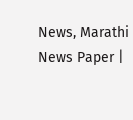News, Marathi News Paper |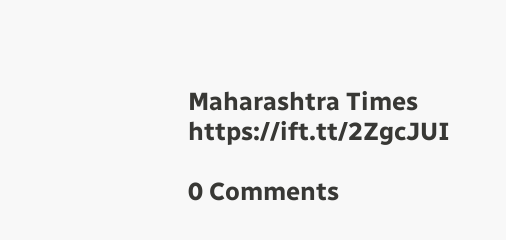Maharashtra Times https://ift.tt/2ZgcJUI

0 Comments